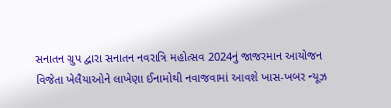સનાતન ગ્રુપ દ્વારા સનાતન નવરાત્રિ મહોત્સવ 2024નું જાજરમાન આયોજન
વિજેતા ખેલૈયાઓને લાખેણા ઈનામોથી નવાજવામાં આવશે ખાસ-ખબર ન્યૂઝ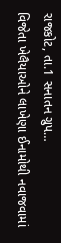રાજકોટ, તા.1 સનાતન ગ્રુપ…
વિજેતા ખેલૈયાઓને લાખેણા ઈનામોથી નવાજવામાં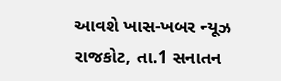આવશે ખાસ-ખબર ન્યૂઝ રાજકોટ, તા.1 સનાતન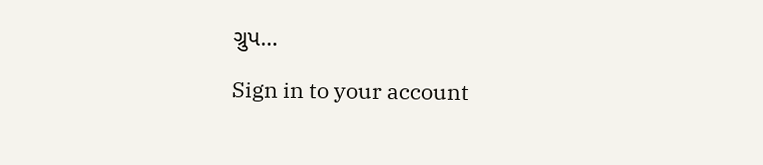ગ્રુપ…

Sign in to your account